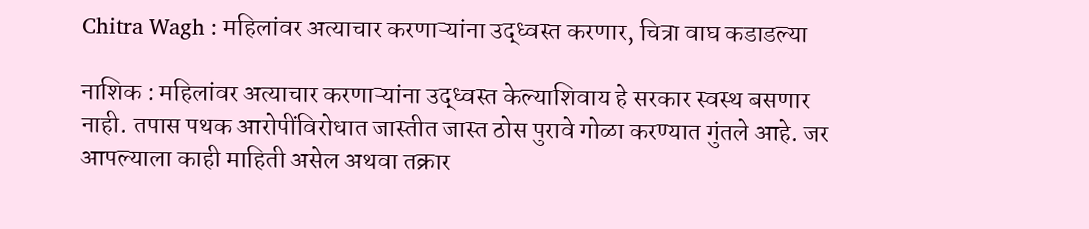Chitra Wagh : महिलांवर अत्याचार करणाऱ्यांना उद्ध्वस्त करणार, चित्रा वाघ कडाडल्या

नाशिक : महिलांवर अत्याचार करणाऱ्यांना उद्ध्वस्त केल्याशिवाय हे सरकार स्वस्थ बसणार नाही. तपास पथक आरोपींविरोधात जास्तीत जास्त ठोस पुरावे गोळा करण्यात गुंतले आहे. जर आपल्याला काही माहिती असेल अथवा तक्रार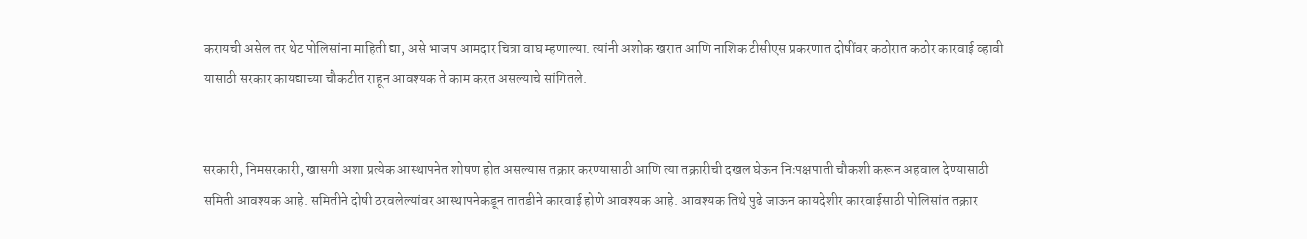करायची असेल तर थेट पोलिसांना माहिती द्या, असे भाजप आमदार चित्रा वाघ म्हणाल्या. त्यांनी अशोक खरात आणि नाशिक टीसीएस प्रकरणात दोषींवर कठोरात कठोर कारवाई व्हावी यासाठी सरकार कायद्याच्या चौकटीत राहून आवश्यक ते काम करत असल्याचे सांगितले.


सरकारी, निमसरकारी, खासगी अशा प्रत्येक आस्थापनेत शोषण होत असल्यास तक्रार करण्यासाठी आणि त्या तक्रारीची दखल घेऊन निःपक्षपाती चौकशी करून अहवाल देण्यासाठी समिती आवश्यक आहे. समितीने दोषी ठरवलेल्यांवर आस्थापनेकडून तातडीने कारवाई होणे आवश्यक आहे. आवश्यक तिथे पुढे जाऊन कायदेशीर कारवाईसाठी पोलिसांत तक्रार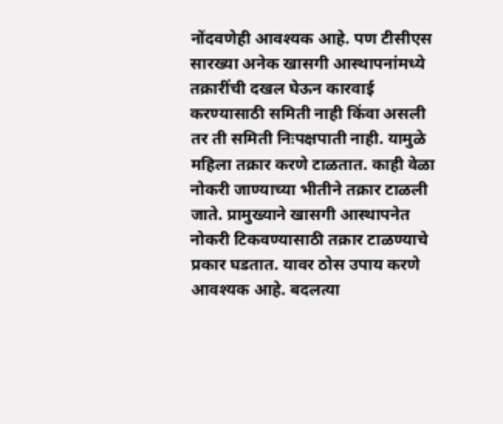नोंदवणेही आवश्यक आहे. पण टीसीएस सारख्या अनेक खासगी आस्थापनांमध्ये तक्रारींची दखल घेऊन कारवाई करण्यासाठी समिती नाही किंवा असली तर ती समिती निःपक्षपाती नाही. यामुळे महिला तक्रार करणे टाळतात. काही वेळा नोकरी जाण्याच्या भीतीने तक्रार टाळली जाते. प्रामुख्याने खासगी आस्थापनेत नोकरी टिकवण्यासाठी तक्रार टाळण्याचे प्रकार घडतात. यावर ठोस उपाय करणे आवश्यक आहे. बदलत्या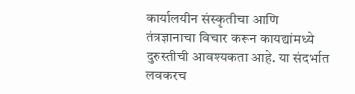कार्यालयीन संस्कृतीचा आणि तंत्रज्ञानाचा विचार करून कायद्यांमध्ये दुरुस्तीची आवश्यकता आहे. या संदर्भात लवकरच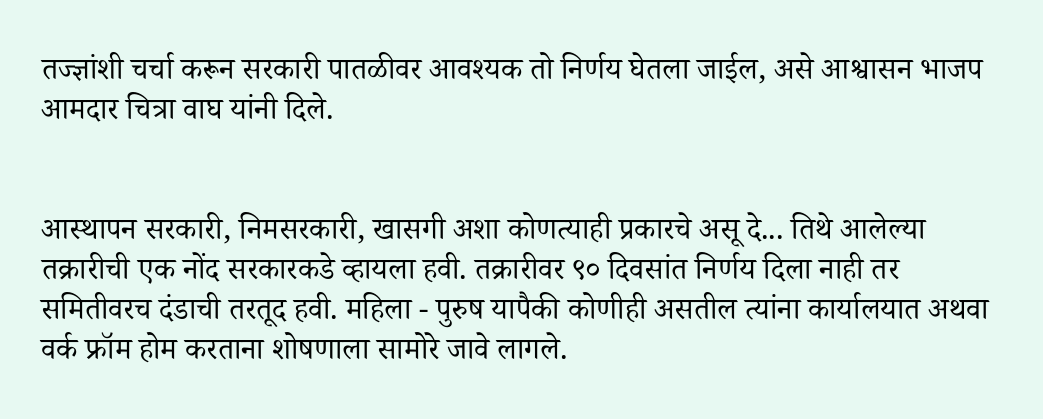तज्ज्ञांशी चर्चा करून सरकारी पातळीवर आवश्यक तो निर्णय घेतला जाईल, असे आश्वासन भाजप आमदार चित्रा वाघ यांनी दिले.


आस्थापन सरकारी, निमसरकारी, खासगी अशा कोणत्याही प्रकारचे असू दे... तिथे आलेल्या तक्रारीची एक नोंद सरकारकडे व्हायला हवी. तक्रारीवर ९० दिवसांत निर्णय दिला नाही तर समितीवरच दंडाची तरतूद हवी. महिला - पुरुष यापैकी कोणीही असतील त्यांना कार्यालयात अथवा वर्क फ्रॉम होम करताना शोषणाला सामोरे जावे लागले.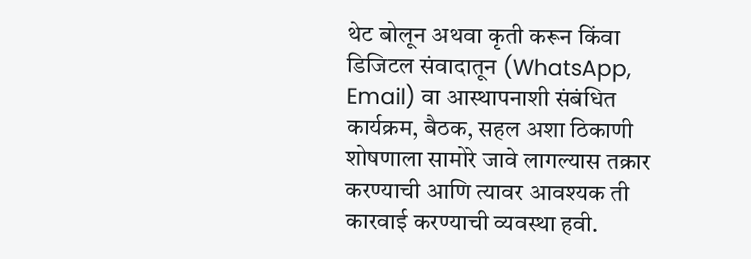थेट बोलून अथवा कृती करून किंवा डिजिटल संवादातून (WhatsApp, Email) वा आस्थापनाशी संबंधित कार्यक्रम, बैठक, सहल अशा ठिकाणी शोषणाला सामोरे जावे लागल्यास तक्रार करण्याची आणि त्यावर आवश्यक ती कारवाई करण्याची व्यवस्था हवी.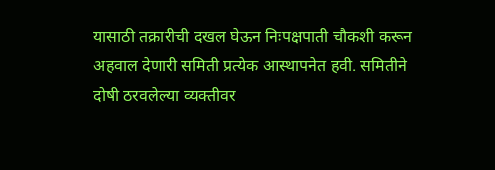यासाठी तक्रारीची दखल घेऊन निःपक्षपाती चौकशी करून अहवाल देणारी समिती प्रत्येक आस्थापनेत हवी. समितीने दोषी ठरवलेल्या व्यक्तीवर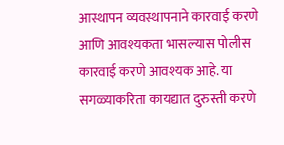आस्थापन व्यवस्थापनाने कारवाई करणे आणि आवश्यकता भासल्यास पोलीस कारवाई करणे आवश्यक आहे. या सगळ्याकरिता कायद्यात दुरुस्ती करणे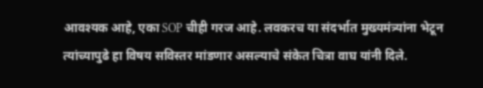आवश्यक आहे, एका SOP चीही गरज आहे. लवकरच या संदर्भात मुख्यमंत्र्यांना भेटून त्यांच्यापुढे हा विषय सविस्तर मांडणार असल्याचे संकेत चित्रा वाघ यांनी दिले.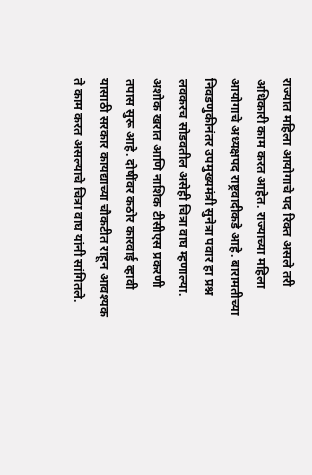राज्यात महिला आयोगाचे पद रिक्त असले तरी अधिकारी काम करत आहेत. राज्याच्या महिला आयोगाचे अध्यक्षपद राष्ट्रवादीकडे आहे. बारामतीच्या निवडणुकीनंतर उपमुख्यमंत्री सुनेत्रा पवार हा प्रश्न लवकरच सोडवतील असेही चित्रा वाघ म्हणाल्या. अशोक खरात आणि नाशिक टीसीएस प्रकरणी तपास सुरू आहे. दोषींवर कठोर कारवाई व्हावी यासाठी सरकार कायद्याच्या चौकटीत राहून आवश्यक ते काम करत असल्याचे चित्रा वाघ यांनी सांगितले.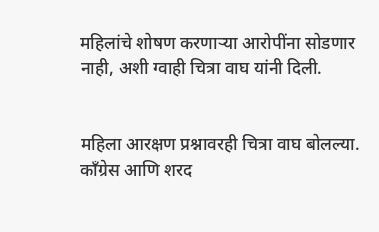महिलांचे शोषण करणाऱ्या आरोपींना सोडणार नाही, अशी ग्वाही चित्रा वाघ यांनी दिली.


महिला आरक्षण प्रश्नावरही चित्रा वाघ बोलल्या. काँग्रेस आणि शरद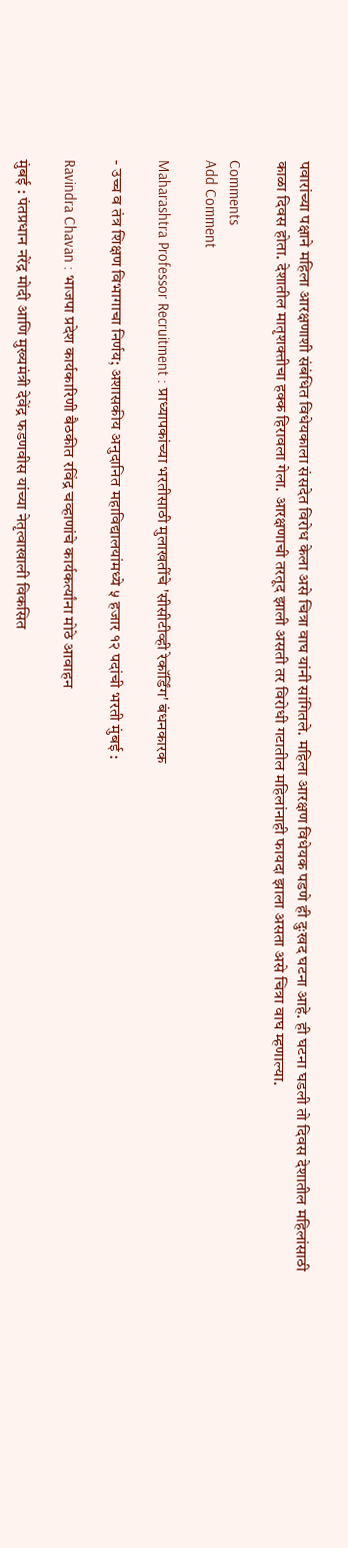पवारांच्या पक्षाने महिला आरक्षणाशी संबंधित विधेयकाला संसदेत विरोध केला असे चित्रा वाघ यांनी सांगितले. महिला आरक्षण विधेयक पडणे ही दुःखद घटना आहे. ही घटना घडली तो दिवस देशातील महिलांसाठी काळा दिवस होता. देशातील मातृशक्तीचा हक्क हिरावला गेला. आरक्षणाची तरतूद झाली असती तर विरोधी गटातील महिलांनाही फायदा झाला असता असे चित्रा वाघ म्हणाल्या.

Comments
Add Comment

Maharashtra Professor Recruitment : प्राध्यापकांच्या भरतीसाठी मुलाखतींचे 'सीसीटीव्ही रेकॉर्डिंग' बंधनकारक

- उच्च व तंत्र शिक्षण विभागाचा निर्णय; अशासकीय अनुदानित महाविद्यालयांमध्ये ५ हजार १२ पदांची भरती मुंबई :

Ravindra Chavan : भाजपा प्रदेश कार्यकारिणी बैठकीत रविंद्र चव्हाणांचे कार्यकर्त्यांना मोठे आवाहन

मुंबई : पंतप्रधान नरेंद्र मोदी आणि मुख्यमंत्री देवेंद्र फडणवीस यांच्या नेतृत्वाखाली विकसित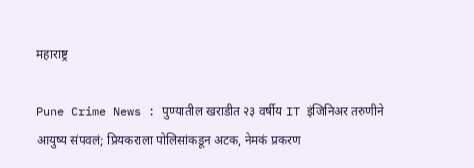महाराष्ट्र

Pune Crime News : पुण्यातील खराडीत २३ वर्षीय IT इंजिनिअर तरुणीने आयुष्य संपवलं; प्रियकराला पोलिसांकडून अटक, नेमकं प्रकरण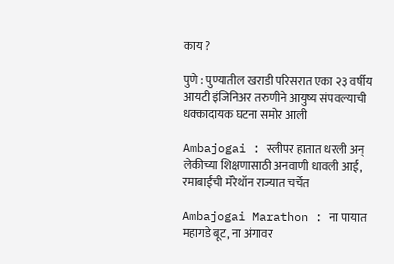काय ?

पुणे : पुण्यातील खराडी परिसरात एका २३ वर्षीय आयटी इंजिनिअर तरुणीने आयुष्य संपवल्याची धक्कादायक घटना समोर आली

Ambajogai : स्लीपर हातात धरली अन् लेकीच्या शिक्षणासाठी अनवाणी धावली आई, रमाबाईंची मॅरेथॉन राज्यात चर्चेत

Ambajogai Marathon : ना पायात महागडे बूट, ना अंगावर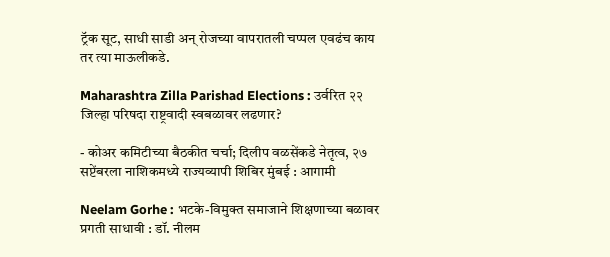ट्रॅक सूट, साधी साडी अन् रोजच्या वापरातली चप्पल एवढंच काय तर त्या माऊलीकडे.

Maharashtra Zilla Parishad Elections : उर्वरित २२ जिल्हा परिषदा राष्ट्रवादी स्वबळावर लढणार?

- कोअर कमिटीच्या बैठकीत चर्चा; दिलीप वळसेंकडे नेतृत्व, २७ सप्टेंबरला नाशिकमध्ये राज्यव्यापी शिबिर मुंबई : आगामी

Neelam Gorhe : भटके-विमुक्त समाजाने शिक्षणाच्या बळावर प्रगती साधावी : डॉ. नीलम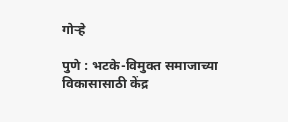गोऱ्हे

पुणे : भटके-विमुक्त समाजाच्या विकासासाठी केंद्र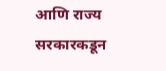आणि राज्य सरकारकडून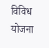विविध योजना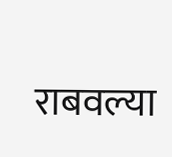राबवल्या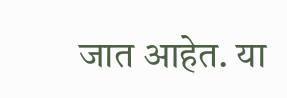जात आहेत. या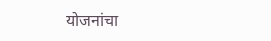योजनांचा